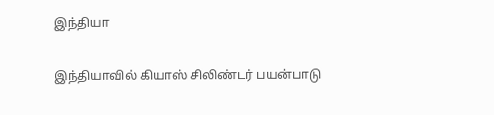இந்தியா

இந்தியாவில் கியாஸ் சிலிண்டர் பயன்பாடு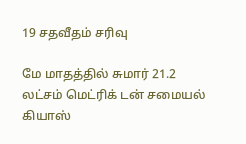19 சதவீதம் சரிவு

மே மாதத்தில் சுமார் 21.2 லட்சம் மெட்ரிக் டன் சமையல் கியாஸ்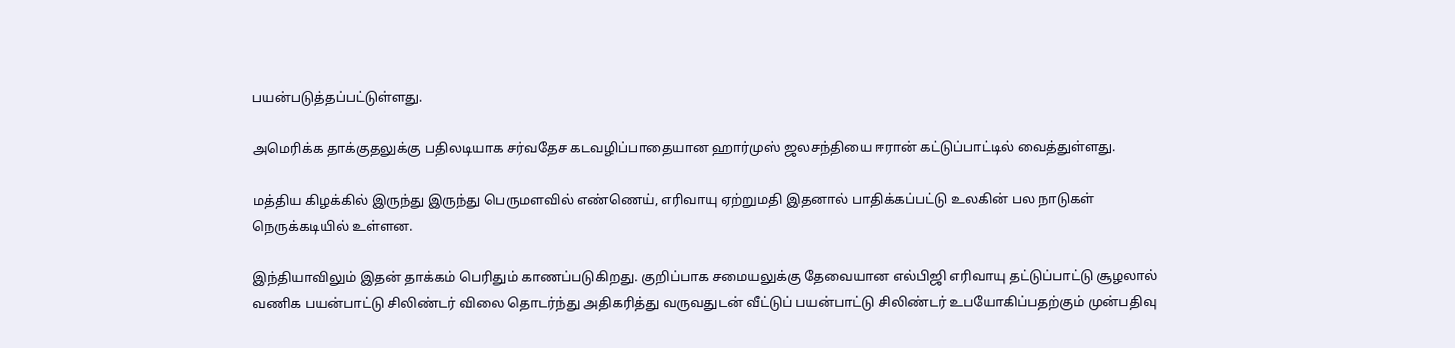பயன்படுத்தப்பட்டுள்ளது.

அமெரிக்க தாக்குதலுக்கு பதிலடியாக சர்வதேச கடவழிப்பாதையான ஹார்முஸ் ஜலசந்தியை ஈரான் கட்டுப்பாட்டில் வைத்துள்ளது.

மத்திய கிழக்கில் இருந்து இருந்து பெருமளவில் எண்ணெய், எரிவாயு ஏற்றுமதி இதனால் பாதிக்கப்பட்டு உலகின் பல நாடுகள் நெருக்கடியில் உள்ளன.

இந்தியாவிலும் இதன் தாக்கம் பெரிதும் காணப்படுகிறது. குறிப்பாக சமையலுக்கு தேவையான எல்பிஜி எரிவாயு தட்டுப்பாட்டு சூழலால் வணிக பயன்பாட்டு சிலிண்டர் விலை தொடர்ந்து அதிகரித்து வருவதுடன் வீட்டுப் பயன்பாட்டு சிலிண்டர் உபயோகிப்பதற்கும் முன்பதிவு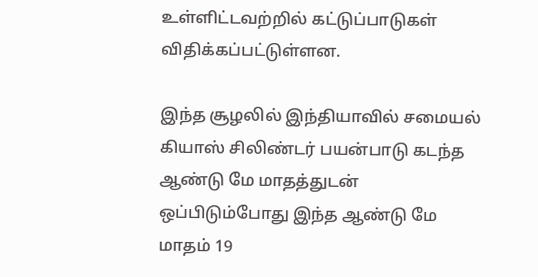உள்ளிட்டவற்றில் கட்டுப்பாடுகள் விதிக்கப்பட்டுள்ளன.

இந்த சூழலில் இந்தியாவில் சமையல் கியாஸ் சிலிண்டர் பயன்பாடு கடந்த ஆண்டு மே மாதத்துடன் ஒப்பிடும்போது இந்த ஆண்டு மே மாதம் 19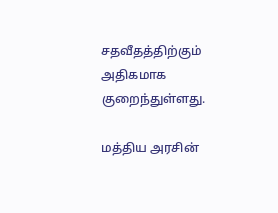சதவீதத்திற்கும் அதிகமாக குறைந்துள்ளது.

மத்திய அரசின்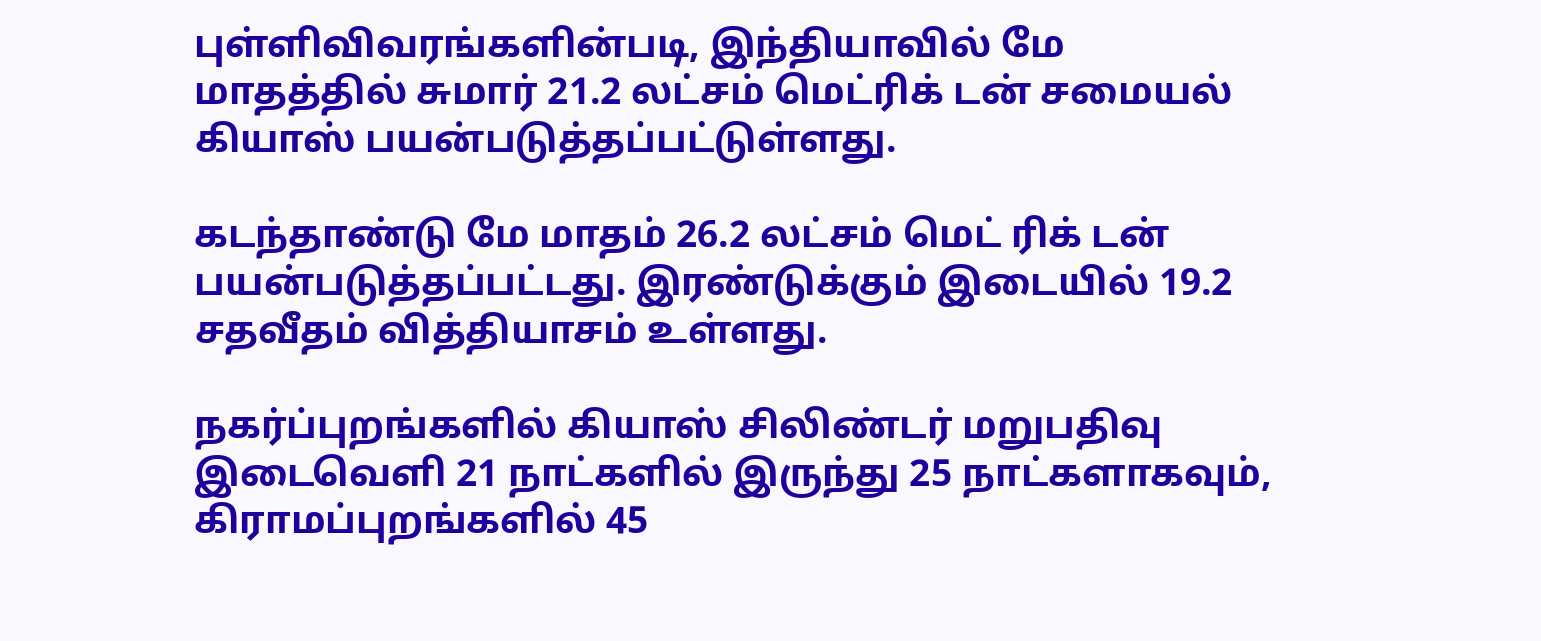புள்ளிவிவரங்களின்படி, இந்தியாவில் மே மாதத்தில் சுமார் 21.2 லட்சம் மெட்ரிக் டன் சமையல் கியாஸ் பயன்படுத்தப்பட்டுள்ளது.

கடந்தாண்டு மே மாதம் 26.2 லட்சம் மெட் ரிக் டன் பயன்படுத்தப்பட்டது. இரண்டுக்கும் இடையில் 19.2 சதவீதம் வித்தியாசம் உள்ளது.

நகர்ப்புறங்களில் கியாஸ் சிலிண்டர் மறுபதிவு இடைவெளி 21 நாட்களில் இருந்து 25 நாட்களாகவும், கிராமப்புறங்களில் 45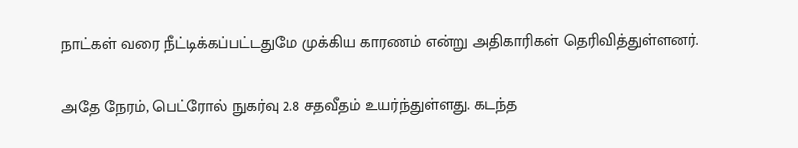நாட்கள் வரை நீட்டிக்கப்பட்டதுமே முக்கிய காரணம் என்று அதிகாரிகள் தெரிவித்துள்ளனர்.

அதே நேரம், பெட்ரோல் நுகர்வு 2.8 சதவீதம் உயர்ந்துள்ளது. கடந்த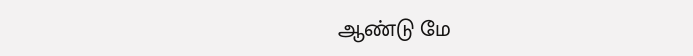ஆண்டு மே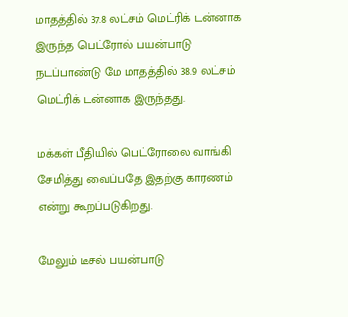மாதத்தில் 37.8 லட்சம் மெட்ரிக் டன்னாக இருந்த பெட்ரோல் பயன்பாடு நடப்பாண்டு மே மாதத்தில் 38.9 லட்சம் மெட்ரிக் டன்னாக இருந்தது.

மக்கள் பீதியில் பெட்ரோலை வாங்கி சேமித்து வைப்பதே இதற்கு காரணம் என்று கூறப்படுகிறது.

மேலும் டீசல் பயன்பாடு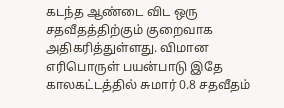கடந்த ஆண்டை விட ஒரு சதவீதத்திற்கும் குறைவாக அதிகரித்துள்ளது. விமான எரிபொருள் பயன்பாடு இதே காலகட்டத்தில் சுமார் 0.8 சதவீதம்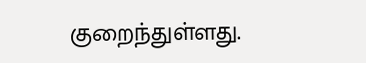குறைந்துள்ளது.